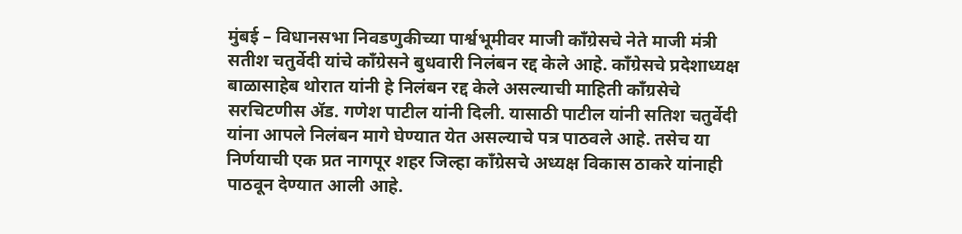मुंबई – विधानसभा निवडणुकीच्या पार्श्वभूमीवर माजी काँग्रेसचे नेते माजी मंत्री सतीश चतुर्वेदी यांचे काँग्रेसने बुधवारी निलंबन रद्द केले आहे. काँग्रेसचे प्रदेशाध्यक्ष बाळासाहेब थोरात यांनी हे निलंबन रद्द केले असल्याची माहिती काँग्रसेचे सरचिटणीस ॲड. गणेश पाटील यांनी दिली. यासाठी पाटील यांनी सतिश चतुर्वेदी यांना आपले निलंबन मागे घेण्यात येत असल्याचे पत्र पाठवले आहे. तसेच या निर्णयाची एक प्रत नागपूर शहर जिल्हा काँग्रेसचे अध्यक्ष विकास ठाकरे यांनाही पाठवून देण्यात आली आहे.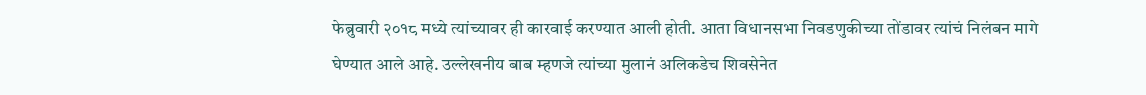फेब्रुवारी २०१८ मध्ये त्यांच्यावर ही कारवाई करण्यात आली होती. आता विधानसभा निवडणुकीच्या तोंडावर त्यांचं निलंबन मागे घेण्यात आले आहे. उल्लेखनीय बाब म्हणजे त्यांच्या मुलानं अलिकडेच शिवसेनेत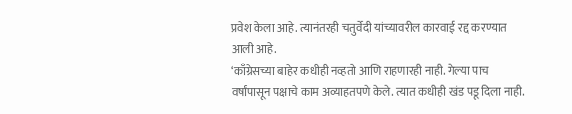प्रवेश केला आहे. त्यानंतरही चतुर्वेदी यांच्यावरील कारवाई रद्द करण्यात आली आहे.
‘काँग्रेसच्या बाहेर कधीही नव्हतो आणि राहणारही नाही. गेल्या पाच वर्षांपासून पक्षाचे काम अव्याहतपणे केले. त्यात कधीही खंड पडू दिला नाही.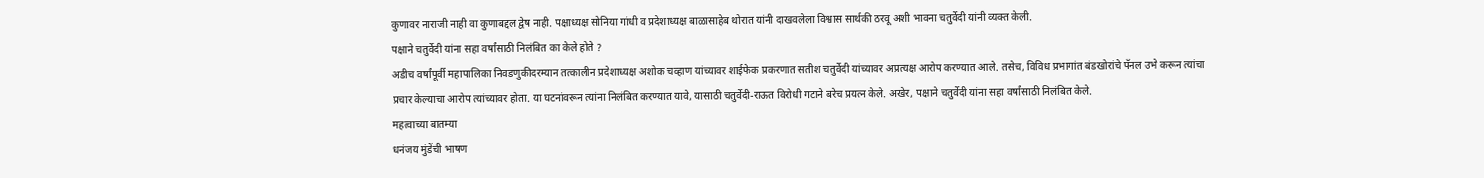कुणावर नाराजी नाही वा कुणाबद्दल द्वेष नाही. पक्षाध्यक्ष सोनिया गांधी व प्रदेशाध्यक्ष बाळासाहेब थोरात यांनी दाखवलेला विश्वास सार्थकी ठरवू अशी भावना चतुर्वेदी यांनी व्यक्त केली.
पक्षाने चतुर्वेदी यांना सहा वर्षांसाठी निलंबित का केले होते ?
अडीच वर्षांपूर्वी महापालिका निवडणुकीदरम्यान तत्कालीन प्रदेशाध्यक्ष अशोक चव्हाण यांच्यावर शाईफेक प्रकरणात सतीश चतुर्वेदी यांच्यावर अप्रत्यक्ष आरोप करण्यात आले. तसेच, विविध प्रभागांत बंडखोरांचे पॅनल उभे करून त्यांचा प्रचार केल्याचा आरोप त्यांच्यावर होता. या घटनांवरून त्यांना निलंबित करण्यात यावे, यासाठी चतुर्वेदी-राऊत विरोधी गटाने बरेच प्रयत्न केले. अखेर, पक्षाने चतुर्वेदी यांना सहा वर्षांसाठी निलंबित केले.
महत्वाच्या बातम्या
धनंजय मुंडेंची भाषण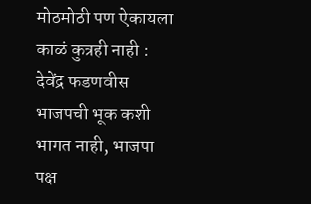मोठमोठी पण ऐकायला काळं कुत्रही नाही : देवेंद्र फडणवीस
भाजपची भूक कशी भागत नाही, भाजपा पक्ष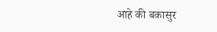आहे की बकासुर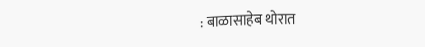: बाळासाहेब थोरात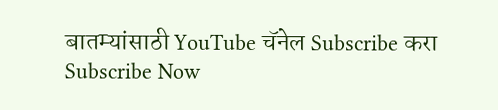बातम्यांसाठी YouTube चॅनेल Subscribe करा
Subscribe Now